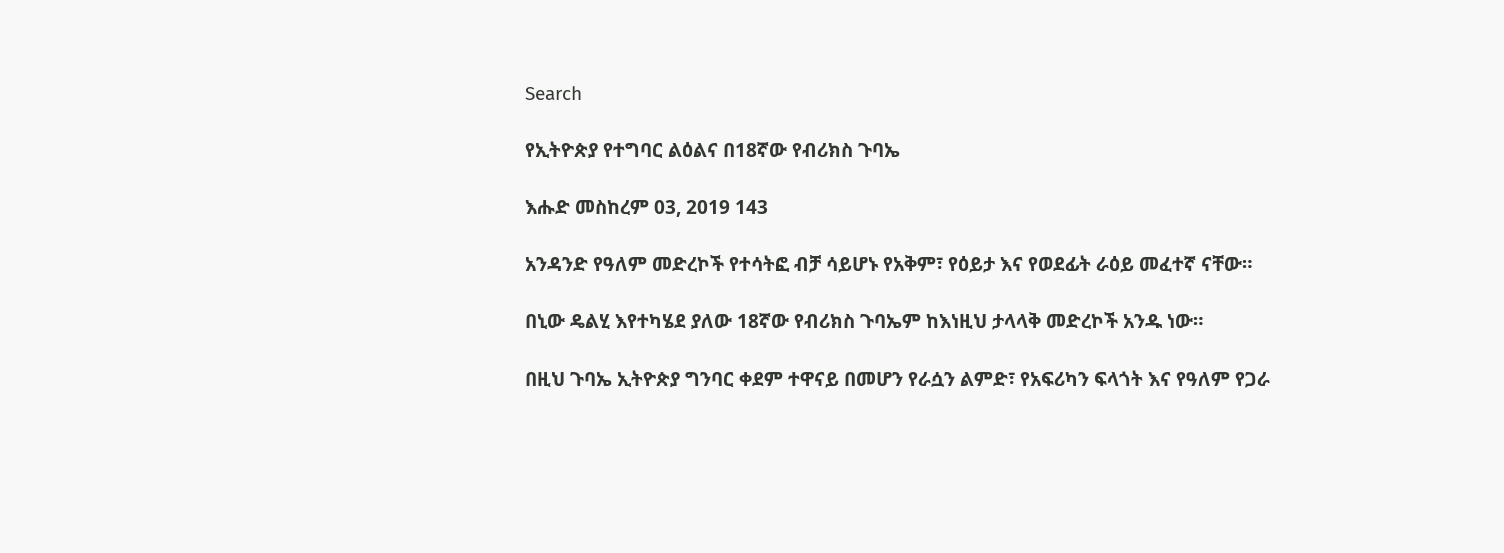Search

የኢትዮጵያ የተግባር ልዕልና በ18ኛው የብሪክስ ጉባኤ

እሑድ መስከረም 03, 2019 143

አንዳንድ የዓለም መድረኮች የተሳትፎ ብቻ ሳይሆኑ የአቅም፣ የዕይታ እና የወደፊት ራዕይ መፈተኛ ናቸው።

በኒው ዴልሂ እየተካሄደ ያለው 18ኛው የብሪክስ ጉባኤም ከእነዚህ ታላላቅ መድረኮች አንዱ ነው።

በዚህ ጉባኤ ኢትዮጵያ ግንባር ቀደም ተዋናይ በመሆን የራሷን ልምድ፣ የአፍሪካን ፍላጎት እና የዓለም የጋራ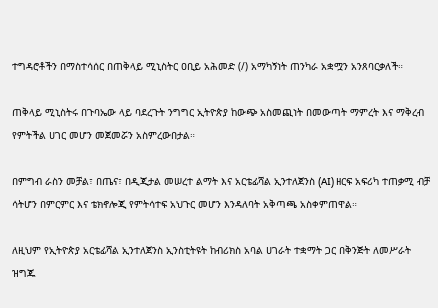ተግዳሮቶችን በማስተሳሰር በጠቅላይ ሚኒስትር ዐቢይ አሕመድ (/) አማካኝነት ጠንካራ አቋሟን አንጸባርቃለች።

ጠቅላይ ሚኒስትሩ በጉባኤው ላይ ባደረጉት ንግግር ኢትዮጵያ ከውጭ አስመጪነት በመውጣት ማምረት እና ማቅረብ የምትችል ሀገር መሆን መጀመሯን አስምረውበታል።

በምግብ ራስን መቻል፣ በጤና፣ በዲጂታል መሠረተ ልማት እና አርቴፊሻል ኢንተለጀንስ (AI) ዘርፍ አፍሪካ ተጠቃሚ ብቻ ሳትሆን በምርምር እና ቴክኖሎጂ የምትሳተፍ አህጉር መሆን እንዳለባት አቅጣጫ አስቀምጠዋል።

ለዚህም የኢትዮጵያ አርቴፊሻል ኢንተለጀንስ ኢንስቲትዩት ከብሪክስ አባል ሀገራት ተቋማት ጋር በቅንጅት ለመሥራት ዝግጁ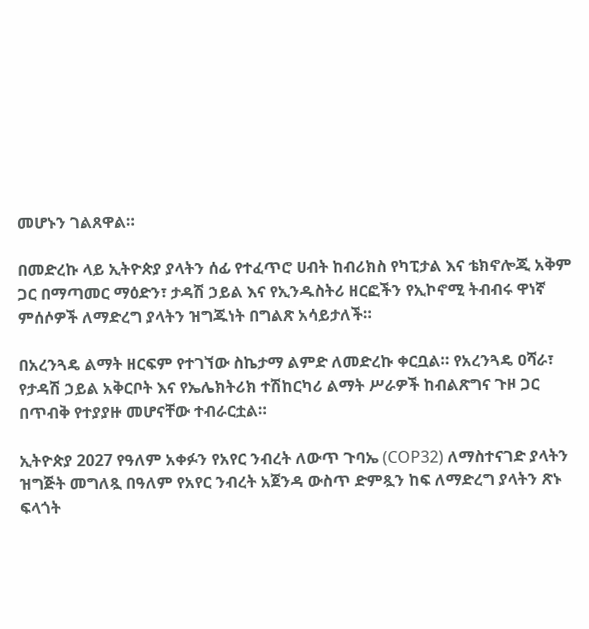መሆኑን ገልጸዋል።

በመድረኩ ላይ ኢትዮጵያ ያላትን ሰፊ የተፈጥሮ ሀብት ከብሪክስ የካፒታል እና ቴክኖሎጂ አቅም ጋር በማጣመር ማዕድን፣ ታዳሽ ኃይል እና የኢንዱስትሪ ዘርፎችን የኢኮኖሚ ትብብሩ ዋነኛ ምሰሶዎች ለማድረግ ያላትን ዝግጁነት በግልጽ አሳይታለች።

በአረንጓዴ ልማት ዘርፍም የተገኘው ስኬታማ ልምድ ለመድረኩ ቀርቧል። የአረንጓዴ ዐሻራ፣ የታዳሽ ኃይል አቅርቦት እና የኤሌክትሪክ ተሽከርካሪ ልማት ሥራዎች ከብልጽግና ጉዞ ጋር በጥብቅ የተያያዙ መሆናቸው ተብራርቷል።

ኢትዮጵያ 2027 የዓለም አቀፉን የአየር ንብረት ለውጥ ጉባኤ (COP32) ለማስተናገድ ያላትን ዝግጅት መግለጿ በዓለም የአየር ንብረት አጀንዳ ውስጥ ድምጿን ከፍ ለማድረግ ያላትን ጽኑ ፍላጎት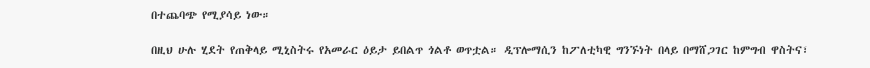በተጨባጭ የሚያሳይ ነው።

በዚህ ሁሉ ሂደት የጠቅላይ ሚኒስትሩ የአመራር ዕይታ ይበልጥ ጎልቶ ወጥቷል። ዲፕሎማሲን ከፖለቲካዊ ግንኙነት በላይ በማሸጋገር ከምግብ ዋስትና፣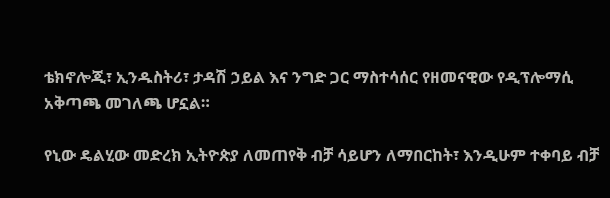ቴክኖሎጂ፣ ኢንዱስትሪ፣ ታዳሽ ኃይል እና ንግድ ጋር ማስተሳሰር የዘመናዊው የዲፕሎማሲ አቅጣጫ መገለጫ ሆኗል።

የኒው ዴልሂው መድረክ ኢትዮጵያ ለመጠየቅ ብቻ ሳይሆን ለማበርከት፣ እንዲሁም ተቀባይ ብቻ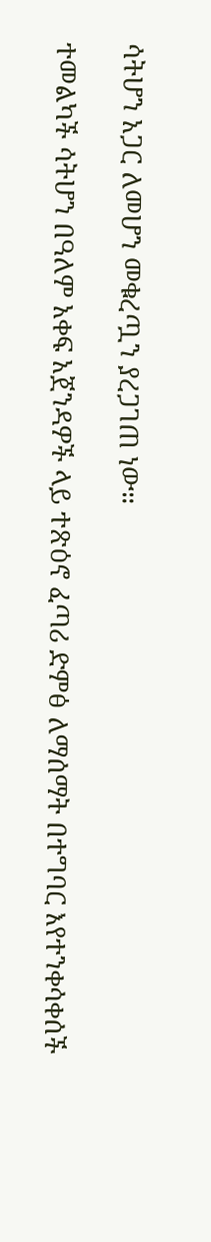ሳትሆን አጋር ለመሆን መቁረጧን ያረጋገጠ ነው።

ተመልካች ሳትሆን በዓለም አቀፍ አጀንዳዎች ላይ ተጽዕኖ ፈጣሪ ድምፅ ለማሰማት በተግባር እየተንቀሳቀሰች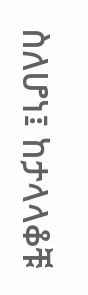ስለሆነ፤ ከታላላቆቹ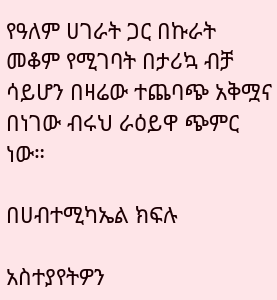የዓለም ሀገራት ጋር በኩራት መቆም የሚገባት በታሪኳ ብቻ ሳይሆን በዛሬው ተጨባጭ አቅሟና በነገው ብሩህ ራዕይዋ ጭምር ነው።

በሀብተሚካኤል ክፍሉ

አስተያየትዎን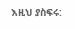እዚህ ያስፍሩ: